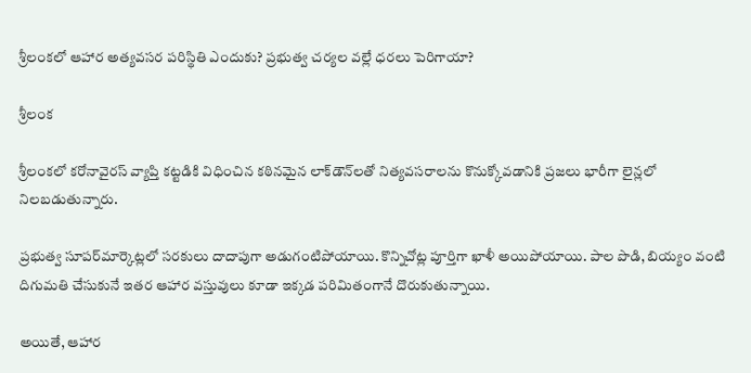శ్రీలంకలో ఆహార అత్యవసర పరిస్థితి ఎందుకు? ప్రభుత్వ చర్యల వల్లే ధరలు పెరిగాయా?

శ్రీలంక

శ్రీలంకలో కరోనావైరస్ వ్యాప్తి కట్టడికి విధించిన కఠినమైన లాక్‌డౌన్‌లతో నిత్యవసరాలను కొనుక్కోవడానికి ప్రజలు భారీగా లైన్లలో నిలబడుతున్నారు.

ప్రభుత్వ సూపర్‌మార్కెట్లలో సరకులు దాదాపుగా అడుగంటిపోయాయి. కొన్నిచోట్ల పూర్తిగా ఖాళీ అయిపోయాయి. పాల పొడి, బియ్యం వంటి దిగుమతి చేసుకునే ఇతర ఆహార వస్తువులు కూడా ఇక్కడ పరిమితంగానే దొరుకుతున్నాయి.

అయితే, ఆహార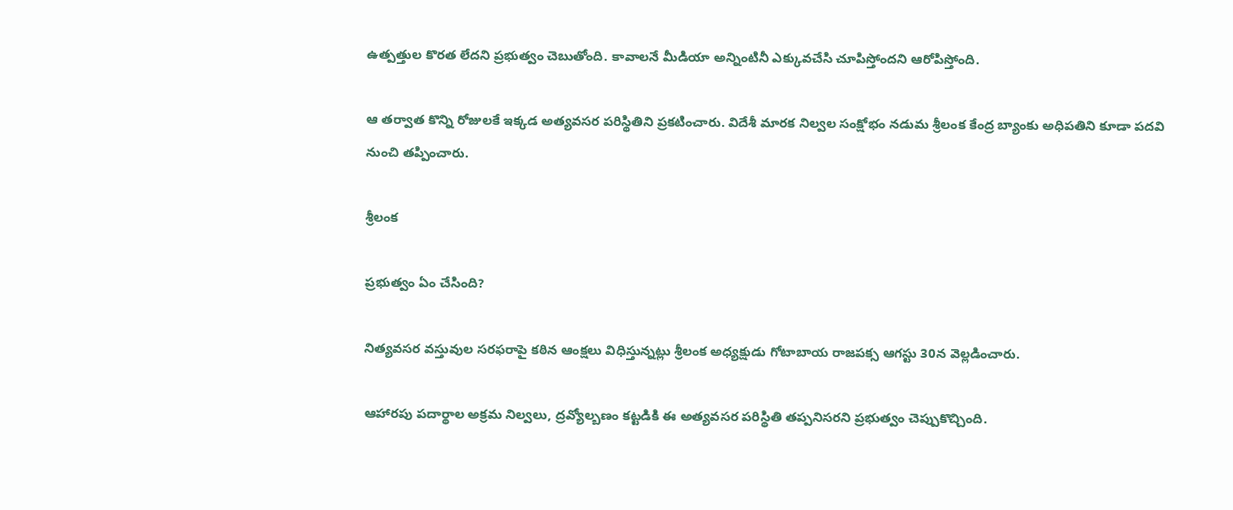ఉత్పత్తుల కొరత లేదని ప్రభుత్వం చెబుతోంది. కావాలనే మీడియా అన్నింటినీ ఎక్కువచేసి చూపిస్తోందని ఆరోపిస్తోంది.

ఆ తర్వాత కొన్ని రోజులకే ఇక్కడ అత్యవసర పరిస్థితిని ప్రకటించారు. విదేశీ మారక నిల్వల సంక్షోభం నడుమ శ్రీలంక కేంద్ర బ్యాంకు అధిపతిని కూడా పదవి నుంచి తప్పించారు.

శ్రీలంక

ప్రభుత్వం ఏం చేసింది?

నిత్యవసర వస్తువుల సరఫరాపై కఠిన ఆంక్షలు విధిస్తున్నట్లు శ్రీలంక అధ్యక్షుడు గోటాబాయ రాజపక్స ఆగస్టు 30న వెల్లడించారు.

ఆహారపు పదార్థాల అక్రమ నిల్వలు, ద్రవ్యోల్బణం కట్టడికి ఈ అత్యవసర పరిస్థితి తప్పనిసరని ప్రభుత్వం చెప్పుకొచ్చింది.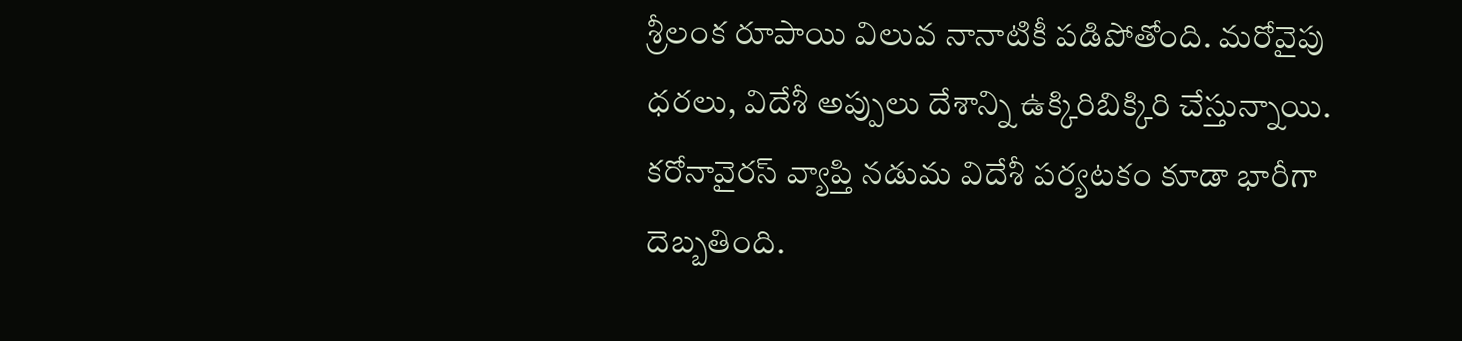శ్రీలంక రూపాయి విలువ నానాటికీ పడిపోతోంది. మరోవైపు ధరలు, విదేశీ అప్పులు దేశాన్ని ఉక్కిరిబిక్కిరి చేస్తున్నాయి. కరోనావైరస్ వ్యాప్తి నడుమ విదేశీ పర్యటకం కూడా భారీగా దెబ్బతింది.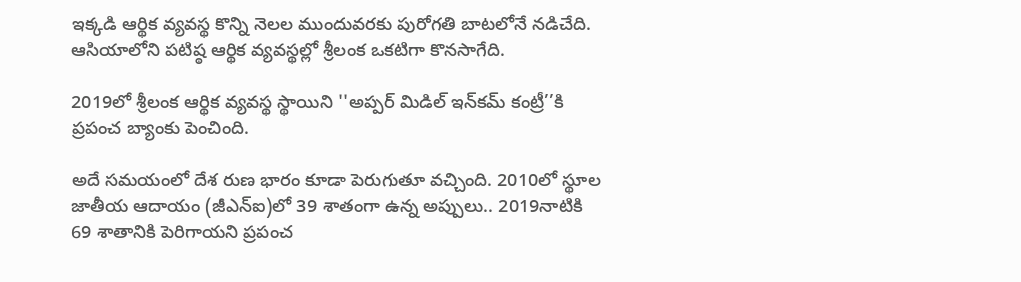ఇక్కడి ఆర్థిక వ్యవస్థ కొన్ని నెలల ముందువరకు పురోగతి బాటలోనే నడిచేది. ఆసియాలోని పటిష్ఠ ఆర్థిక వ్యవస్థల్లో శ్రీలంక ఒకటిగా కొనసాగేది.

2019లో శ్రీలంక ఆర్థిక వ్యవస్థ స్థాయిని ''అప్పర్ మిడిల్ ఇన్‌కమ్ కంట్రీ’’కి ప్రపంచ బ్యాంకు పెంచింది.

అదే సమయంలో దేశ రుణ భారం కూడా పెరుగుతూ వచ్చింది. 2010లో స్థూల జాతీయ ఆదాయం (జీఎన్ఐ)లో 39 శాతంగా ఉన్న అప్పులు.. 2019నాటికి 69 శాతానికి పెరిగాయని ప్రపంచ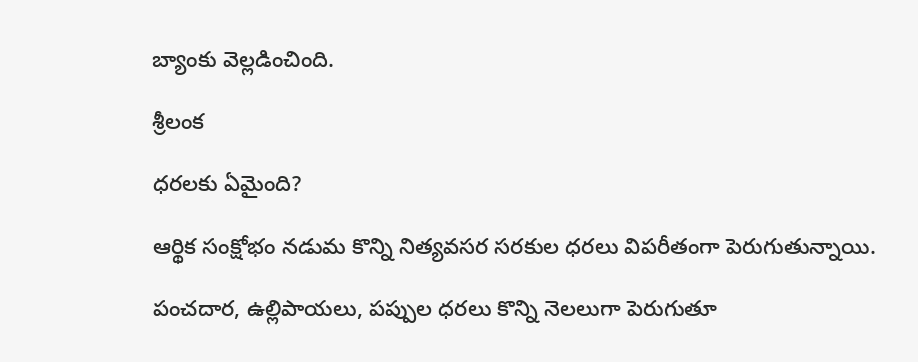బ్యాంకు వెల్లడించింది.

శ్రీలంక

ధరలకు ఏమైంది?

ఆర్థిక సంక్షోభం నడుమ కొన్ని నిత్యవసర సరకుల ధరలు విపరీతంగా పెరుగుతున్నాయి.

పంచదార, ఉల్లిపాయలు, పప్పుల ధరలు కొన్ని నెలలుగా పెరుగుతూ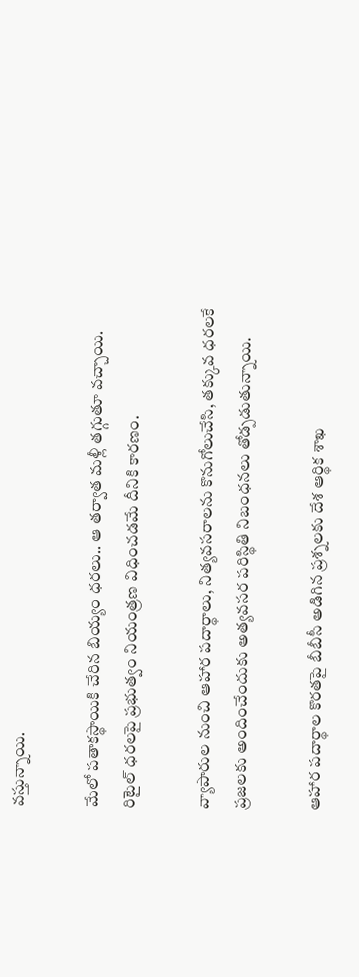వస్తున్నాయి.

మేలో పతాకస్థాయికి చేరిన బియ్యం ధరలు.. ఆ తర్వాత మళ్లీ తగ్గుతూ వచ్చాయి. రిటైల్ ధరలపై ప్రభుత్వం నియంత్రణ విధించడమే దీనికి కారణం.

వ్యాపారుల నుంచి ఆహార పదార్థాలు, నిత్యవసరాలను కొనుగోలుచేసి, తక్కువ ధరలకే ప్రజలకు అందించేందుకు అత్యవసర పరిస్థితి నిబంధనలు తోడ్పడుతున్నాయి.

ఆహార పదార్థాల కొరతపై బీబీసీ అడిగిన ప్రశ్నలకు దేశ ఆర్థిక శాఖ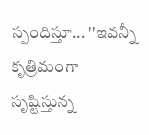స్పందిస్తూ... ''ఇవన్నీ కృత్రిమంగా సృష్టిస్తున్న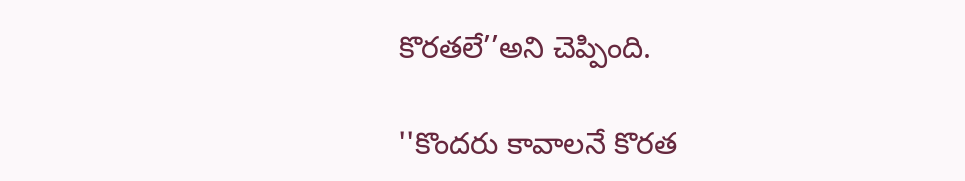కొరతలే’’అని చెప్పింది.

''కొందరు కావాలనే కొరత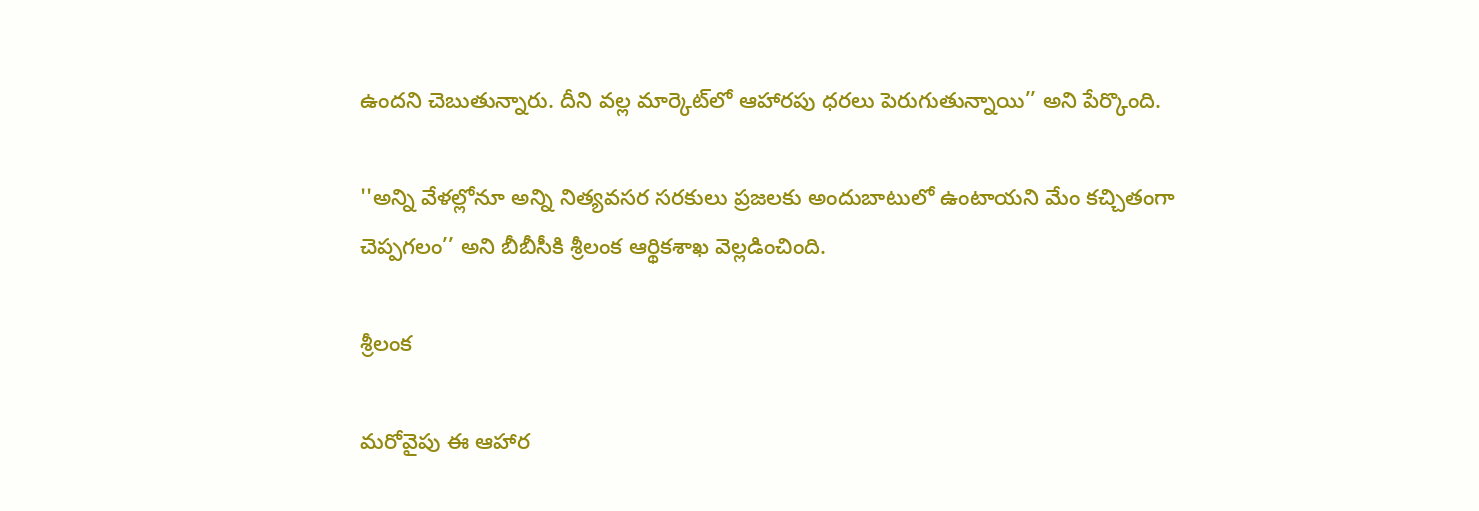ఉందని చెబుతున్నారు. దీని వల్ల మార్కెట్‌లో ఆహారపు ధరలు పెరుగుతున్నాయి’’ అని పేర్కొంది.

''అన్ని వేళల్లోనూ అన్ని నిత్యవసర సరకులు ప్రజలకు అందుబాటులో ఉంటాయని మేం కచ్చితంగా చెప్పగలం’’ అని బీబీసీకి శ్రీలంక ఆర్థికశాఖ వెల్లడించింది.

శ్రీలంక

మరోవైపు ఈ ఆహార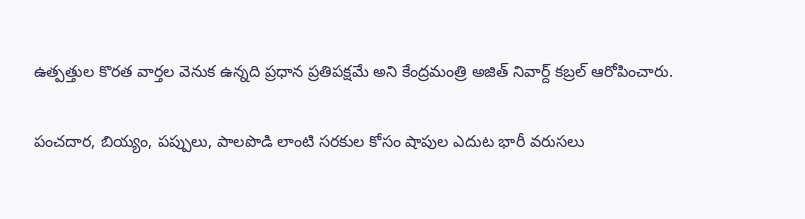ఉత్పత్తుల కొరత వార్తల వెనుక ఉన్నది ప్రధాన ప్రతిపక్షమే అని కేంద్రమంత్రి అజిత్ నివార్ద్ కబ్రల్ ఆరోపించారు.

పంచదార, బియ్యం, పప్పులు, పాలపొడి లాంటి సరకుల కోసం షాపుల ఎదుట భారీ వరుసలు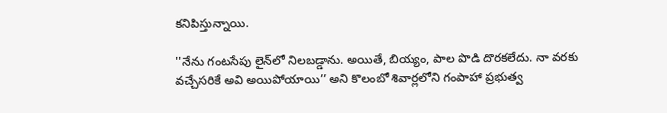కనిపిస్తున్నాయి.

''నేను గంటసేపు లైన్‌లో నిలబడ్డాను. అయితే, బియ్యం, పాల పొడి దొరకలేదు. నా వరకు వచ్చేసరికే అవి అయిపోయాయి’’ అని కొలంబో శివార్లలోని గంపాహా ప్రభుత్వ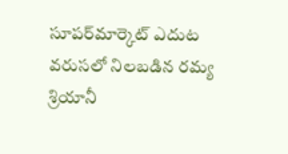సూపర్‌మార్కెట్‌ ఎదుట వరుసలో నిలబడిన రమ్య శ్రియానీ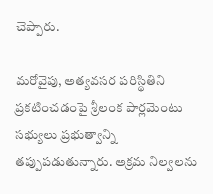చెప్పారు.

మరోవైపు, అత్యవసర పరిస్థితిని ప్రకటించడంపై శ్రీలంక పార్లమెంటు సభ్యులు ప్రభుత్వాన్ని తప్పుపడుతున్నారు. అక్రమ నిల్వలను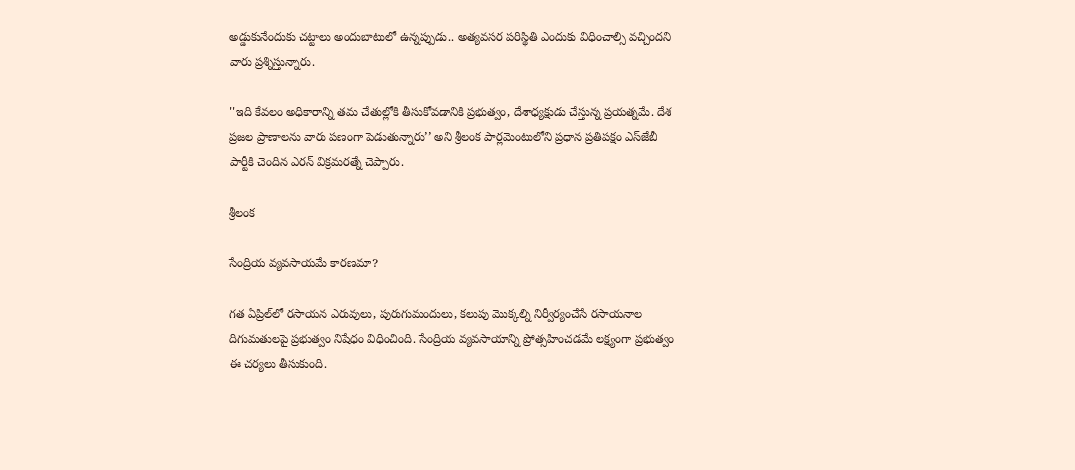అడ్డుకునేందుకు చట్టాలు అందుబాటులో ఉన్నప్పుడు.. అత్యవసర పరిస్థితి ఎందుకు విధించాల్సి వచ్చిందని వారు ప్రశ్నిస్తున్నారు.

''ఇది కేవలం అధికారాన్ని తమ చేతుల్లోకి తీసుకోవడానికి ప్రభుత్వం, దేశాధ్యక్షుడు చేస్తున్న ప్రయత్నమే. దేశ ప్రజల ప్రాణాలను వారు పణంగా పెడుతున్నారు’’ అని శ్రీలంక పార్లమెంటులోని ప్రధాన ప్రతిపక్షం ఎస్‌జేబీ పార్టీకి చెందిన ఎరన్ విక్రమరత్నే చెప్పారు.

శ్రీలంక

సేంద్రియ వ్యవసాయమే కారణమా?

గత ఏప్రిల్‌లో రసాయన ఎరువులు, పురుగుమందులు, కలుపు మొక్కల్ని నిర్వీర్యంచేసే రసాయనాల దిగుమతులపై ప్రభుత్వం నిషేధం విధించింది. సేంద్రియ వ్యవసాయాన్ని ప్రోత్సహించడమే లక్ష్యంగా ప్రభుత్వం ఈ చర్యలు తీసుకుంది.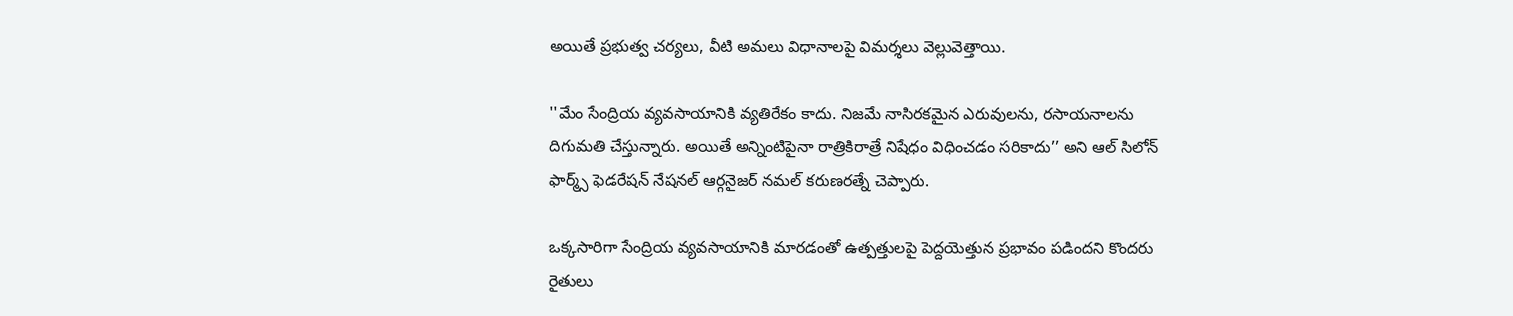అయితే ప్రభుత్వ చర్యలు, వీటి అమలు విధానాలపై విమర్శలు వెల్లువెత్తాయి.

''మేం సేంద్రియ వ్యవసాయానికి వ్యతిరేకం కాదు. నిజమే నాసిరకమైన ఎరువులను, రసాయనాలను దిగుమతి చేస్తున్నారు. అయితే అన్నింటిపైనా రాత్రికిరాత్రే నిషేధం విధించడం సరికాదు’’ అని ఆల్ సిలోన్ ఫార్మ్స్ ఫెడరేషన్ నేషనల్ ఆర్గనైజర్ నమల్ కరుణరత్నే చెప్పారు.

ఒక్కసారిగా సేంద్రియ వ్యవసాయానికి మారడంతో ఉత్పత్తులపై పెద్దయెత్తున ప్రభావం పడిందని కొందరు రైతులు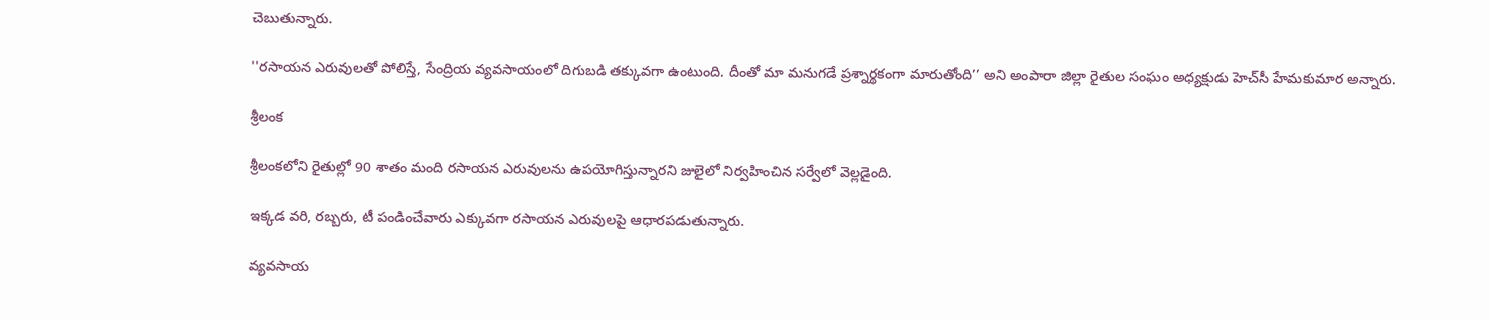చెబుతున్నారు.

''రసాయన ఎరువులతో పోలిస్తే, సేంద్రియ వ్యవసాయంలో దిగుబడి తక్కువగా ఉంటుంది. దీంతో మా మనుగడే ప్రశ్నార్థకంగా మారుతోంది’’ అని అంపారా జిల్లా రైతుల సంఘం అధ్యక్షుడు హెచ్‌సీ హేమకుమార అన్నారు.

శ్రీలంక

శ్రీలంకలోని రైతుల్లో 90 శాతం మంది రసాయన ఎరువులను ఉపయోగిస్తున్నారని జులైలో నిర్వహించిన సర్వేలో వెల్లడైంది.

ఇక్కడ వరి, రబ్బరు, టీ పండించేవారు ఎక్కువగా రసాయన ఎరువులపై ఆధారపడుతున్నారు.

వ్యవసాయ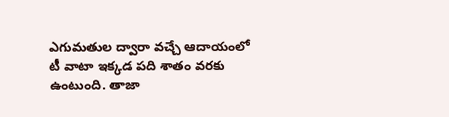ఎగుమతుల ద్వారా వచ్చే ఆదాయంలో టీ వాటా ఇక్కడ పది శాతం వరకు ఉంటుంది. తాజా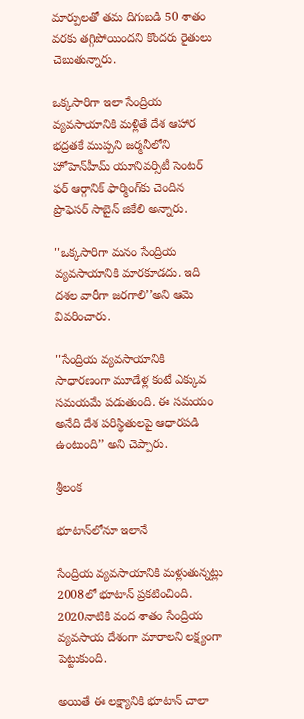మార్పులతో తమ దిగుబడి 50 శాతం వరకు తగ్గిపోయిందని కొందరు రైతులు చెబుతున్నారు.

ఒక్కసారిగా ఇలా సేంద్రియ వ్యవసాయానికి మళ్లితే దేశ ఆహార భద్రతకే ముప్పని జర్మనీలోని హోహెన్‌హీమ్ యూనివర్సిటీ సెంటర్ ఫర్ ఆర్గానిక్ ఫార్మింగ్‌కు చెందిన ప్రొఫెసర్ సాబైన్ జికేలి అన్నారు.

''ఒక్కసారిగా మనం సేంద్రియ వ్యవసాయానికి మారకూడదు. ఇది దశల వారీగా జరగాలి’’అని ఆమె వివరించారు.

''సేంద్రియ వ్యవసాయానికి సాధారణంగా మూడేళ్ల కంటే ఎక్కువ సమయమే పడుతుంది. ఈ సమయం అనేది దేశ పరిస్థితులపై ఆధారపడి ఉంటుంది’’ అని చెప్పారు.

శ్రీలంక

భూటాన్‌లోనూ ఇలానే

సేంద్రియ వ్యవసాయానికి మళ్లుతున్నట్లు 2008లో భూటాన్ ప్రకటించింది. 2020నాటికి వంద శాతం సేంద్రియ వ్యవసాయ దేశంగా మారాలని లక్ష్యంగా పెట్టుకుంది.

అయితే ఈ లక్ష్యానికి భూటాన్ చాలా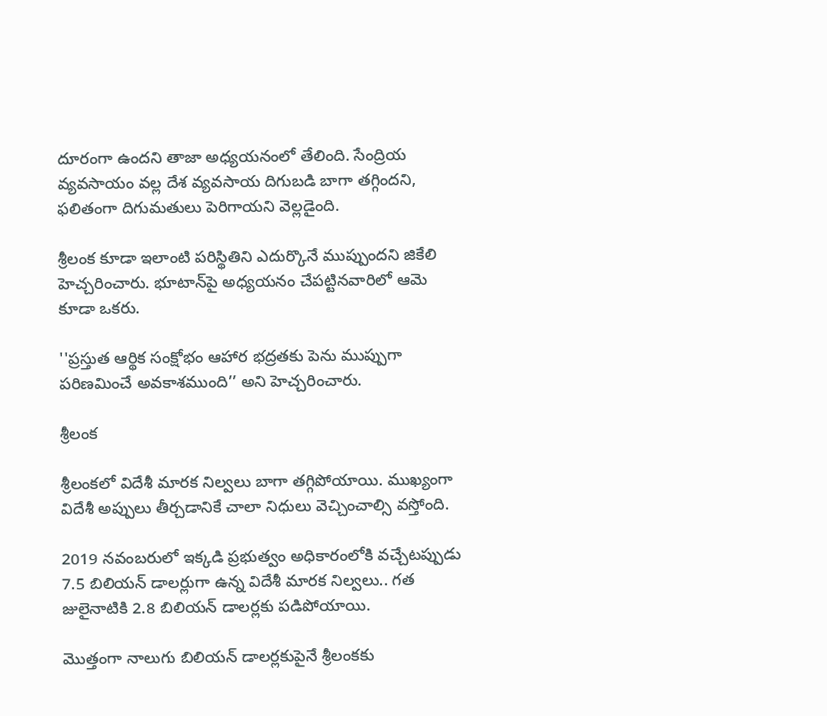దూరంగా ఉందని తాజా అధ్యయనంలో తేలింది. సేంద్రియ వ్యవసాయం వల్ల దేశ వ్యవసాయ దిగుబడి బాగా తగ్గిందని, ఫలితంగా దిగుమతులు పెరిగాయని వెల్లడైంది.

శ్రీలంక కూడా ఇలాంటి పరిస్థితిని ఎదుర్కొనే ముప్పుందని జికేలి హెచ్చరించారు. భూటాన్‌పై అధ్యయనం చేపట్టినవారిలో ఆమె కూడా ఒకరు.

''ప్రస్తుత ఆర్థిక సంక్షోభం ఆహార భద్రతకు పెను ముప్పుగా పరిణమించే అవకాశముంది’’ అని హెచ్చరించారు.

శ్రీలంక

శ్రీలంకలో విదేశీ మారక నిల్వలు బాగా తగ్గిపోయాయి. ముఖ్యంగా విదేశీ అప్పులు తీర్చడానికే చాలా నిధులు వెచ్చించాల్సి వస్తోంది.

2019 నవంబరులో ఇక్కడి ప్రభుత్వం అధికారంలోకి వచ్చేటప్పుడు 7.5 బిలియన్ డాలర్లుగా ఉన్న విదేశీ మారక నిల్వలు.. గత జులైనాటికి 2.8 బిలియన్ డాలర్లకు పడిపోయాయి.

మొత్తంగా నాలుగు బిలియన్ డాలర్లకుపైనే శ్రీలంకకు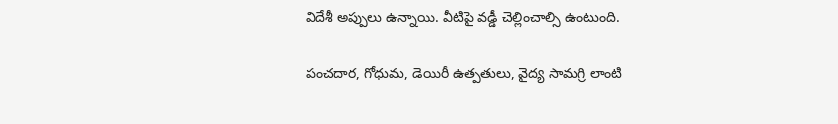విదేశీ అప్పులు ఉన్నాయి. వీటిపై వడ్డీ చెల్లించాల్సి ఉంటుంది.

పంచదార, గోధుమ, డెయిరీ ఉత్పతులు, వైద్య సామగ్రి లాంటి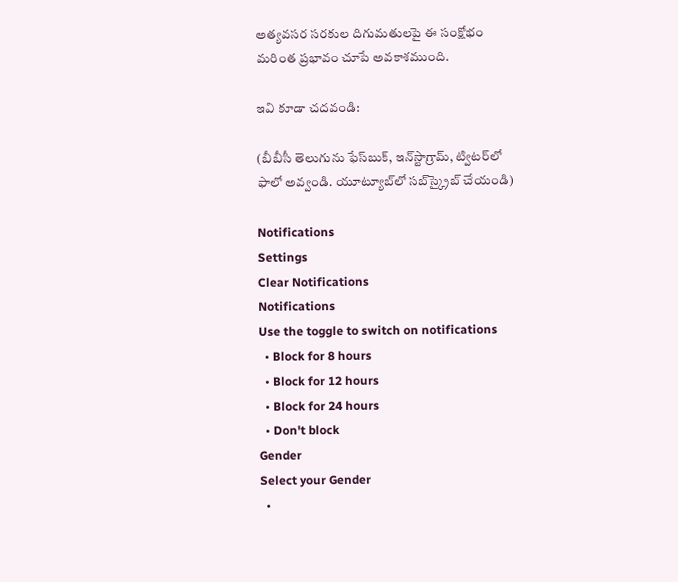అత్యవసర సరకుల దిగుమతులపై ఈ సంక్షోభం మరింత ప్రభావం చూపే అవకాశముంది.

ఇవి కూడా చదవండి:

(బీబీసీ తెలుగును ఫేస్‌బుక్, ఇన్‌స్టాగ్రామ్‌, ట్విటర్‌లో ఫాలో అవ్వండి. యూట్యూబ్‌లో సబ్‌స్క్రైబ్ చేయండి)

Notifications
Settings
Clear Notifications
Notifications
Use the toggle to switch on notifications
  • Block for 8 hours
  • Block for 12 hours
  • Block for 24 hours
  • Don't block
Gender
Select your Gender
  •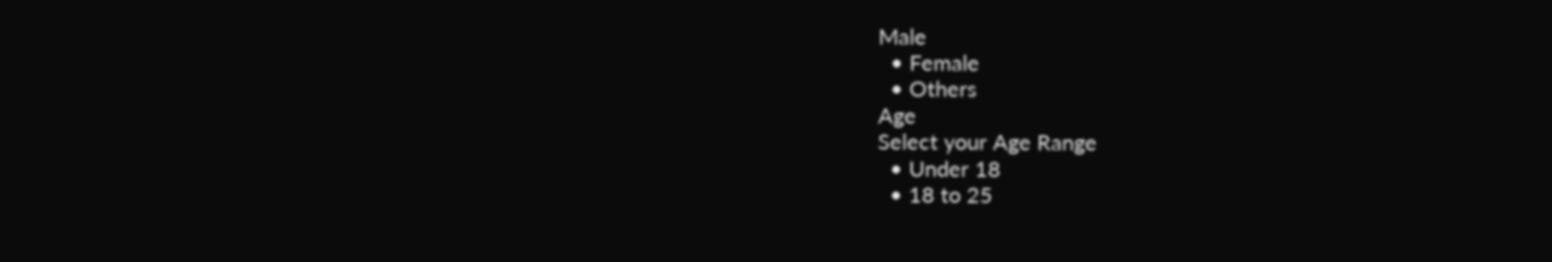Male
  • Female
  • Others
Age
Select your Age Range
  • Under 18
  • 18 to 25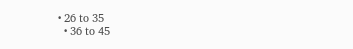• 26 to 35
  • 36 to 45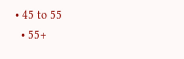• 45 to 55
  • 55+